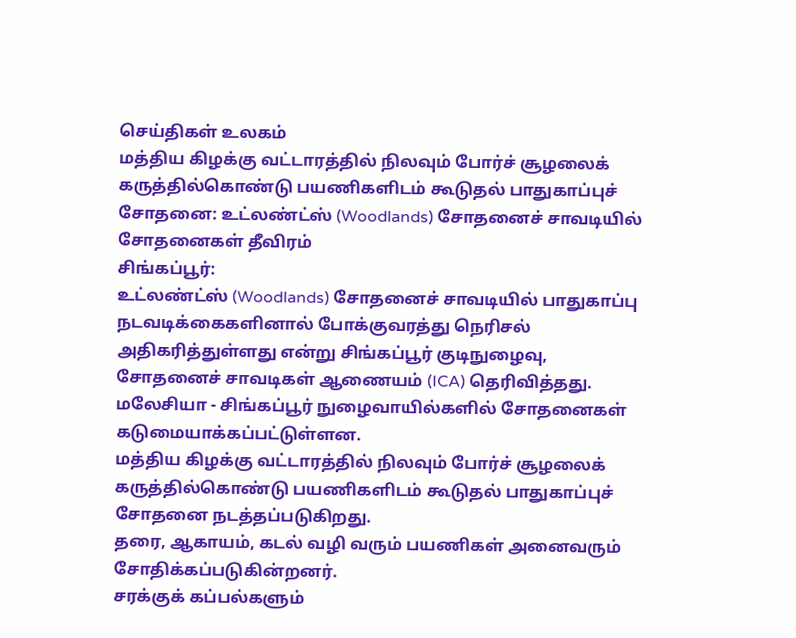செய்திகள் உலகம்
மத்திய கிழக்கு வட்டாரத்தில் நிலவும் போர்ச் சூழலைக் கருத்தில்கொண்டு பயணிகளிடம் கூடுதல் பாதுகாப்புச் சோதனை: உட்லண்ட்ஸ் (Woodlands) சோதனைச் சாவடியில் சோதனைகள் தீவிரம்
சிங்கப்பூர்:
உட்லண்ட்ஸ் (Woodlands) சோதனைச் சாவடியில் பாதுகாப்பு நடவடிக்கைகளினால் போக்குவரத்து நெரிசல் அதிகரித்துள்ளது என்று சிங்கப்பூர் குடிநுழைவு, சோதனைச் சாவடிகள் ஆணையம் (ICA) தெரிவித்தது.
மலேசியா - சிங்கப்பூர் நுழைவாயில்களில் சோதனைகள் கடுமையாக்கப்பட்டுள்ளன.
மத்திய கிழக்கு வட்டாரத்தில் நிலவும் போர்ச் சூழலைக் கருத்தில்கொண்டு பயணிகளிடம் கூடுதல் பாதுகாப்புச் சோதனை நடத்தப்படுகிறது.
தரை, ஆகாயம், கடல் வழி வரும் பயணிகள் அனைவரும் சோதிக்கப்படுகின்றனர்.
சரக்குக் கப்பல்களும்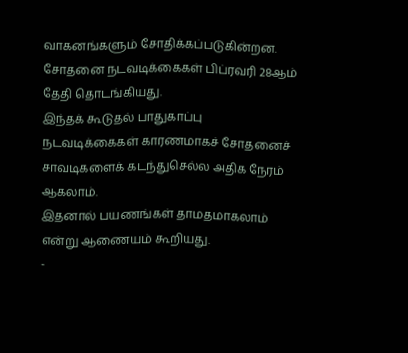வாகனங்களும் சோதிக்கப்படுகின்றன.
சோதனை நடவடிக்கைகள் பிப்ரவரி 28ஆம் தேதி தொடங்கியது.
இந்தக் கூடுதல் பாதுகாப்பு நடவடிக்கைகள் காரணமாகச் சோதனைச் சாவடிகளைக் கடந்துசெல்ல அதிக நேரம் ஆகலாம்.
இதனால் பயணங்கள் தாமதமாகலாம் என்று ஆணையம் கூறியது.
-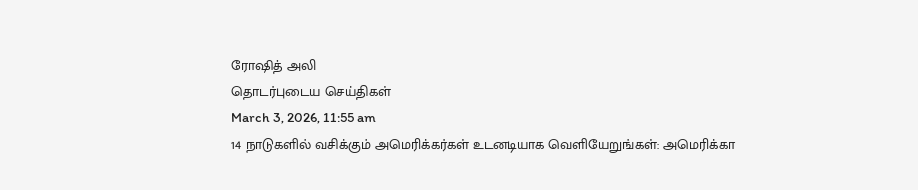ரோஷித் அலி
தொடர்புடைய செய்திகள்
March 3, 2026, 11:55 am
14 நாடுகளில் வசிக்கும் அமெரிக்கர்கள் உடனடியாக வெளியேறுங்கள்: அமெரிக்கா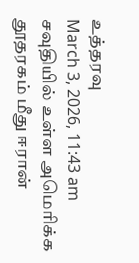உத்தரவு
March 3, 2026, 11:43 am
சவுதியில் உள்ள அமெரிக்க தூதரகம் மீது ஈரான்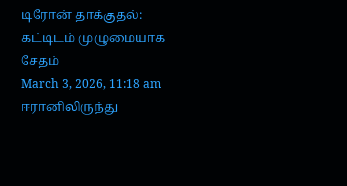டிரோன் தாக்குதல்: கட்டிடம் முழுமையாக சேதம்
March 3, 2026, 11:18 am
ஈரானிலிருந்து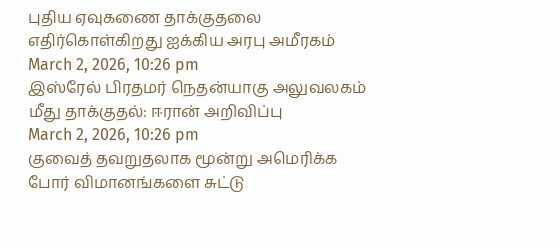புதிய ஏவுகணை தாக்குதலை எதிர்கொள்கிறது ஐக்கிய அரபு அமீரகம்
March 2, 2026, 10:26 pm
இஸ்ரேல் பிரதமர் நெதன்யாகு அலுவலகம் மீது தாக்குதல்: ஈரான் அறிவிப்பு
March 2, 2026, 10:26 pm
குவைத் தவறுதலாக மூன்று அமெரிக்க போர் விமானங்களை சுட்டு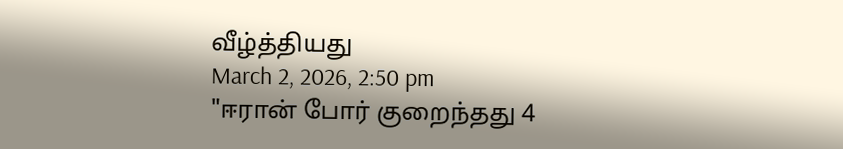வீழ்த்தியது
March 2, 2026, 2:50 pm
"ஈரான் போர் குறைந்தது 4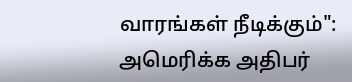வாரங்கள் நீடிக்கும்": அமெரிக்க அதிபர்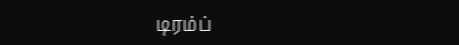டிரம்ப்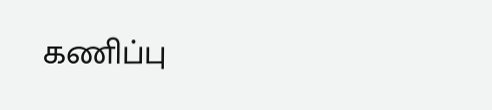கணிப்பு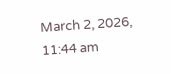March 2, 2026, 11:44 am